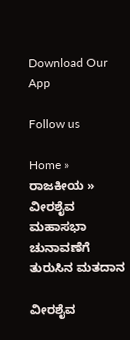Download Our App

Follow us

Home » ರಾಜಕೀಯ » ವೀರಶೈವ ಮಹಾಸಭಾ ಚುನಾವಣೆಗೆ ತುರುಸಿನ ಮತದಾನ

ವೀರಶೈವ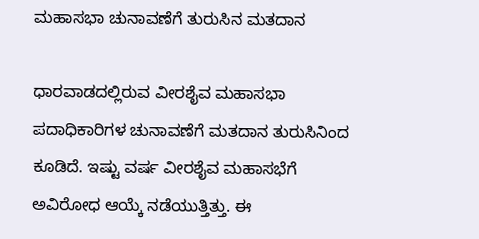ಮಹಾಸಭಾ ಚುನಾವಣೆಗೆ ತುರುಸಿನ ಮತದಾನ

ಧಾರವಾಡದಲ್ಲಿರುವ ವೀರಶೈವ ಮಹಾಸಭಾ ಪದಾಧಿಕಾರಿಗಳ ಚುನಾವಣೆಗೆ ಮತದಾನ ತುರುಸಿನಿಂದ ಕೂಡಿದೆ. ಇಷ್ಟು ವರ್ಷ ವೀರಶೈವ ಮಹಾಸಭೆಗೆ ಅವಿರೋಧ ಆಯ್ಕೆ ನಡೆಯುತ್ತಿತ್ತು. ಈ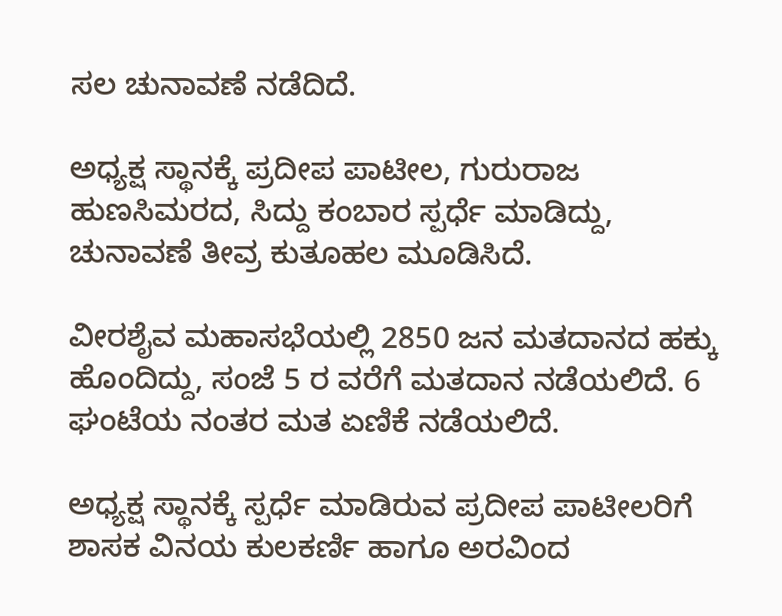ಸಲ ಚುನಾವಣೆ ನಡೆದಿದೆ.

ಅಧ್ಯಕ್ಷ ಸ್ಥಾನಕ್ಕೆ ಪ್ರದೀಪ ಪಾಟೀಲ, ಗುರುರಾಜ ಹುಣಸಿಮರದ, ಸಿದ್ದು ಕಂಬಾರ ಸ್ಪರ್ಧೆ ಮಾಡಿದ್ದು, ಚುನಾವಣೆ ತೀವ್ರ ಕುತೂಹಲ ಮೂಡಿಸಿದೆ.

ವೀರಶೈವ ಮಹಾಸಭೆಯಲ್ಲಿ 2850 ಜನ ಮತದಾನದ ಹಕ್ಕು ಹೊಂದಿದ್ದು, ಸಂಜೆ 5 ರ ವರೆಗೆ ಮತದಾನ ನಡೆಯಲಿದೆ. 6 ಘಂಟೆಯ ನಂತರ ಮತ ಏಣಿಕೆ ನಡೆಯಲಿದೆ.

ಅಧ್ಯಕ್ಷ ಸ್ಥಾನಕ್ಕೆ ಸ್ಪರ್ಧೆ ಮಾಡಿರುವ ಪ್ರದೀಪ ಪಾಟೀಲರಿಗೆ ಶಾಸಕ ವಿನಯ ಕುಲಕರ್ಣಿ ಹಾಗೂ ಅರವಿಂದ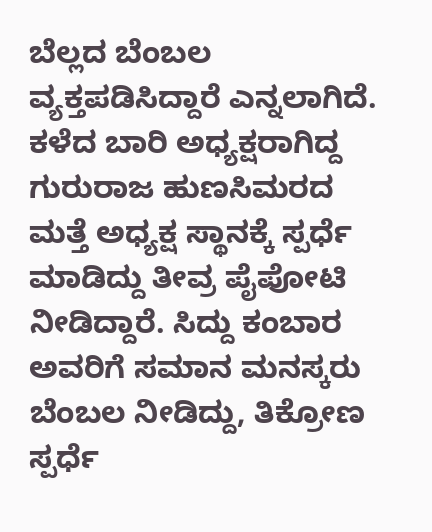ಬೆಲ್ಲದ ಬೆಂಬಲ ವ್ಯಕ್ತಪಡಿಸಿದ್ದಾರೆ ಎನ್ನಲಾಗಿದೆ. ಕಳೆದ ಬಾರಿ ಅಧ್ಯಕ್ಷರಾಗಿದ್ದ ಗುರುರಾಜ ಹುಣಸಿಮರದ ಮತ್ತೆ ಅಧ್ಯಕ್ಷ ಸ್ಥಾನಕ್ಕೆ ಸ್ಪರ್ಧೆ ಮಾಡಿದ್ದು ತೀವ್ರ ಪೈಪೋಟಿ ನೀಡಿದ್ದಾರೆ. ಸಿದ್ದು ಕಂಬಾರ ಅವರಿಗೆ ಸಮಾನ ಮನಸ್ಕರು ಬೆಂಬಲ ನೀಡಿದ್ದು, ತಿಕ್ರೋಣ ಸ್ಪರ್ಧೆ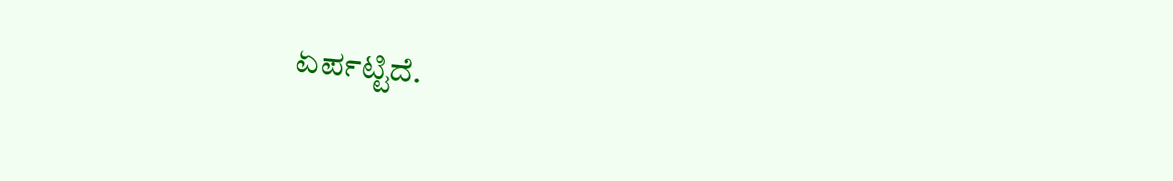ಏರ್ಪಟ್ಟಿದೆ.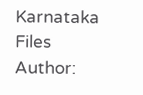Karnataka Files
Author: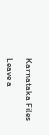Karnataka Files

Leave a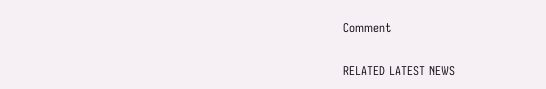Comment

RELATED LATEST NEWS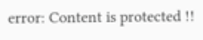error: Content is protected !!